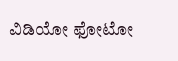ವಿಡಿಯೋ ಫೋಟೋ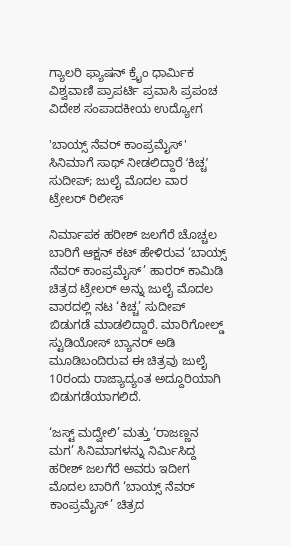ಗ್ಯಾಲರಿ ಫ್ಯಾಷನ್ ಕ್ರೈಂ ಧಾರ್ಮಿಕ ವಿಶ್ವವಾಣಿ ಪ್ರಾಪರ್ಟಿ ಪ್ರವಾಸಿ ಪ್ರಪಂಚ ವಿದೇಶ ಸಂಪಾದಕೀಯ ಉದ್ಯೋಗ

'ಬಾಯ್ಸ್ ನೆವರ್ ಕಾಂಪ್ರಮೈಸ್' ಸಿನಿಮಾಗೆ ಸಾಥ್‌ ನೀಡಲಿದ್ದಾರೆ ‌ʻಕಿಚ್ಚʼ ಸುದೀಪ್; ಜುಲೈ ಮೊದಲ ವಾರ ಟ್ರೇಲರ್‌ ರಿಲೀಸ್

ನಿರ್ಮಾಪಕ ಹರೀಶ್ ಜಲಗೆರೆ ಚೊಚ್ಚಲ ಬಾರಿಗೆ ಆಕ್ಷನ್ ಕಟ್ ಹೇಳಿರುವ ‘ಬಾಯ್ಸ್ ನೆವರ್ ಕಾಂಪ್ರಮೈಸ್’ ಹಾರರ್ ಕಾಮಿಡಿ ಚಿತ್ರದ ಟ್ರೇಲರ್ ಅನ್ನು ಜುಲೈ ಮೊದಲ ವಾರದಲ್ಲಿ ನಟ ‘ಕಿಚ್ಚ’ ಸುದೀಪ್ ಬಿಡುಗಡೆ ಮಾಡಲಿದ್ದಾರೆ. ಮಾರಿಗೋಲ್ಡ್ ಸ್ಟುಡಿಯೋಸ್ ಬ್ಯಾನರ್ ಅಡಿ ಮೂಡಿಬಂದಿರುವ ಈ ಚಿತ್ರವು ಜುಲೈ 10ರಂದು ರಾಜ್ಯಾದ್ಯಂತ ಅದ್ದೂರಿಯಾಗಿ ಬಿಡುಗಡೆಯಾಗಲಿದೆ.

‘ಜಸ್ಟ್ ಮದ್ವೇಲಿ’ ಮತ್ತು ‘ರಾಜಣ್ಣನ ಮಗ’ ಸಿನಿಮಾಗಳನ್ನು ನಿರ್ಮಿಸಿದ್ದ ಹರೀಶ್ ಜಲಗೆರೆ ಅವರು ಇದೀಗ ಮೊದಲ ಬಾರಿಗೆ ‘ಬಾಯ್ಸ್ ನೆವರ್ ಕಾಂಪ್ರಮೈಸ್’ ಚಿತ್ರದ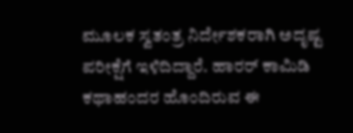ಮೂಲಕ ಸ್ವತಂತ್ರ ನಿರ್ದೇಶಕರಾಗಿ ಅದೃಷ್ಟ ಪರೀಕ್ಷೆಗೆ ಇಳಿದಿದ್ದಾರೆ. ಹಾರರ್ ಕಾಮಿಡಿ ಕಥಾಹಂದರ ಹೊಂದಿರುವ ಈ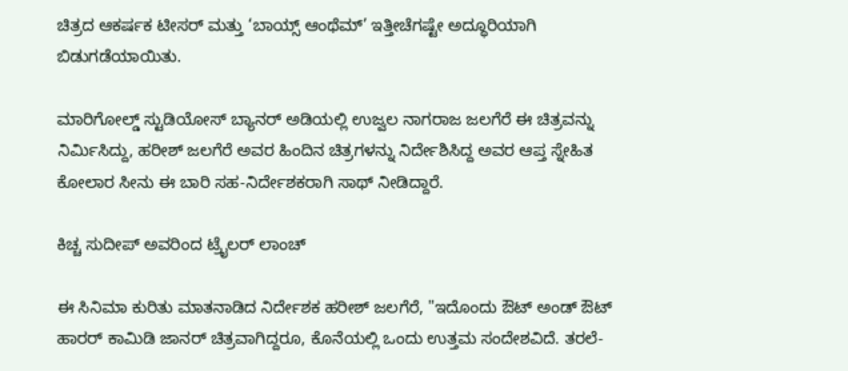ಚಿತ್ರದ ಆಕರ್ಷಕ ಟೀಸರ್ ಮತ್ತು ‘ಬಾಯ್ಸ್ ಆಂಥೆಮ್’ ಇತ್ತೀಚೆಗಷ್ಟೇ ಅದ್ಧೂರಿಯಾಗಿ ಬಿಡುಗಡೆಯಾಯಿತು.

ಮಾರಿಗೋಲ್ಡ್ ಸ್ಟುಡಿಯೋಸ್ ಬ್ಯಾನರ್ ಅಡಿಯಲ್ಲಿ ಉಜ್ವಲ ನಾಗರಾಜ ಜಲಗೆರೆ ಈ ಚಿತ್ರವನ್ನು ನಿರ್ಮಿಸಿದ್ದು, ಹರೀಶ್ ಜಲಗೆರೆ ಅವರ ಹಿಂದಿನ ಚಿತ್ರಗಳನ್ನು ನಿರ್ದೇಶಿಸಿದ್ದ ಅವರ ಆಪ್ತ ಸ್ನೇಹಿತ ಕೋಲಾರ ಸೀನು ಈ ಬಾರಿ ಸಹ-ನಿರ್ದೇಶಕರಾಗಿ ಸಾಥ್ ನೀಡಿದ್ದಾರೆ.

ಕಿಚ್ಚ ಸುದೀಪ್ ಅವರಿಂದ ಟ್ರೈಲರ್ ಲಾಂಚ್

ಈ ಸಿನಿಮಾ ಕುರಿತು ಮಾತನಾಡಿದ ನಿರ್ದೇಶಕ ಹರೀಶ್ ಜಲಗೆರೆ, "ಇದೊಂದು ಔಟ್ ಅಂಡ್ ಔಟ್ ಹಾರರ್ ಕಾಮಿಡಿ ಜಾನರ್ ಚಿತ್ರವಾಗಿದ್ದರೂ, ಕೊನೆಯಲ್ಲಿ ಒಂದು ಉತ್ತಮ ಸಂದೇಶವಿದೆ. ತರಲೆ-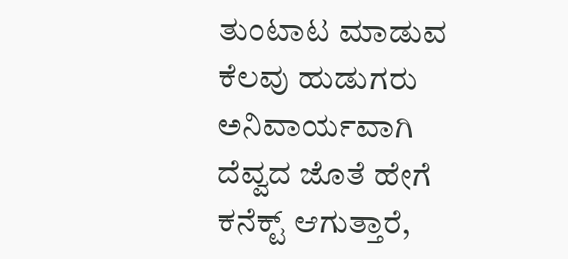ತುಂಟಾಟ ಮಾಡುವ ಕೆಲವು ಹುಡುಗರು ಅನಿವಾರ್ಯವಾಗಿ ದೆವ್ವದ ಜೊತೆ ಹೇಗೆ ಕನೆಕ್ಟ್ ಆಗುತ್ತಾರೆ,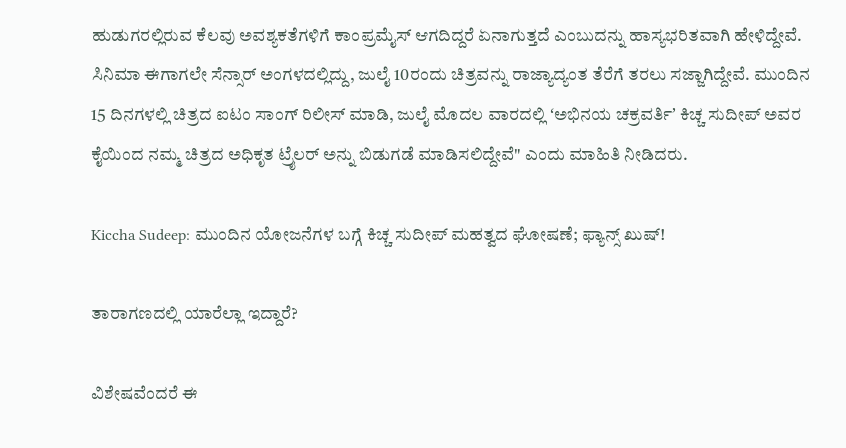ಹುಡುಗರಲ್ಲಿರುವ ಕೆಲವು ಅವಶ್ಯಕತೆಗಳಿಗೆ ಕಾಂಪ್ರಮೈಸ್ ಆಗದಿದ್ದರೆ ಏನಾಗುತ್ತದೆ ಎಂಬುದನ್ನು ಹಾಸ್ಯಭರಿತವಾಗಿ ಹೇಳಿದ್ದೇವೆ. ಸಿನಿಮಾ ಈಗಾಗಲೇ ಸೆನ್ಸಾರ್ ಅಂಗಳದಲ್ಲಿದ್ದು, ಜುಲೈ 10ರಂದು ಚಿತ್ರವನ್ನು ರಾಜ್ಯಾದ್ಯಂತ ತೆರೆಗೆ ತರಲು ಸಜ್ಜಾಗಿದ್ದೇವೆ. ಮುಂದಿನ 15 ದಿನಗಳಲ್ಲಿ ಚಿತ್ರದ ಐಟಂ ಸಾಂಗ್ ರಿಲೀಸ್ ಮಾಡಿ, ಜುಲೈ ಮೊದಲ ವಾರದಲ್ಲಿ ʻಅಭಿನಯ ಚಕ್ರವರ್ತಿʼ ಕಿಚ್ಚ ಸುದೀಪ್ ಅವರ ಕೈಯಿಂದ ನಮ್ಮ ಚಿತ್ರದ ಅಧಿಕೃತ ಟ್ರೈಲರ್ ಅನ್ನು ಬಿಡುಗಡೆ ಮಾಡಿಸಲಿದ್ದೇವೆ" ಎಂದು ಮಾಹಿತಿ ನೀಡಿದರು.

Kiccha Sudeep: ಮುಂದಿನ ಯೋಜನೆಗಳ ಬಗ್ಗೆ ಕಿಚ್ಚ ಸುದೀಪ್ ಮಹತ್ವದ ಘೋಷಣೆ; ಫ್ಯಾನ್ಸ್‌ ಖುಷ್‌!

ತಾರಾಗಣದಲ್ಲಿ ಯಾರೆಲ್ಲಾ ಇದ್ದಾರೆ?

ವಿಶೇಷವೆಂದರೆ ಈ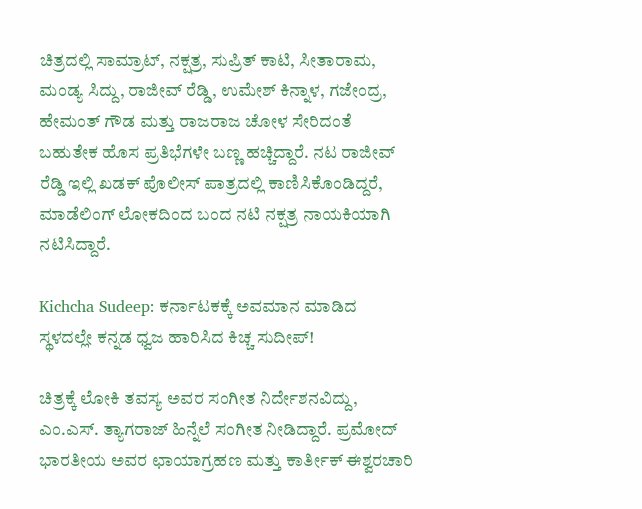ಚಿತ್ರದಲ್ಲಿ ಸಾಮ್ರಾಟ್, ನಕ್ಷತ್ರ, ಸುಪ್ರಿತ್ ಕಾಟಿ, ಸೀತಾರಾಮ, ಮಂಡ್ಯ ಸಿದ್ದು, ರಾಜೀವ್ ರೆಡ್ಡಿ, ಉಮೇಶ್ ಕಿನ್ನಾಳ, ಗಜೇಂದ್ರ, ಹೇಮಂತ್ ಗೌಡ ಮತ್ತು ರಾಜರಾಜ ಚೋಳ ಸೇರಿದಂತೆ ಬಹುತೇಕ ಹೊಸ ಪ್ರತಿಭೆಗಳೇ ಬಣ್ಣ ಹಚ್ಚಿದ್ದಾರೆ. ನಟ ರಾಜೀವ್ ರೆಡ್ಡಿ ಇಲ್ಲಿ ಖಡಕ್ ಪೊಲೀಸ್ ಪಾತ್ರದಲ್ಲಿ ಕಾಣಿಸಿಕೊಂಡಿದ್ದರೆ, ಮಾಡೆಲಿಂಗ್ ಲೋಕದಿಂದ ಬಂದ ನಟಿ ನಕ್ಷತ್ರ ನಾಯಕಿಯಾಗಿ ನಟಿಸಿದ್ದಾರೆ.

Kichcha Sudeep: ಕರ್ನಾಟಕಕ್ಕೆ ಅವಮಾನ ಮಾಡಿದ ಸ್ಥಳದಲ್ಲೇ ಕನ್ನಡ ಧ್ವಜ ಹಾರಿಸಿದ ಕಿಚ್ಚ ಸುದೀಪ್!

ಚಿತ್ರಕ್ಕೆ ಲೋಕಿ ತವಸ್ಯ ಅವರ ಸಂಗೀತ ನಿರ್ದೇಶನವಿದ್ದು, ಎಂ.ಎಸ್. ತ್ಯಾಗರಾಜ್ ಹಿನ್ನೆಲೆ ಸಂಗೀತ ನೀಡಿದ್ದಾರೆ. ಪ್ರಮೋದ್ ಭಾರತೀಯ ಅವರ ಛಾಯಾಗ್ರಹಣ ಮತ್ತು ಕಾರ್ತೀಕ್ ಈಶ್ವರಚಾರಿ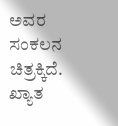ಅವರ ಸಂಕಲನ ಚಿತ್ರಕ್ಕಿದೆ. ಖ್ಯಾತ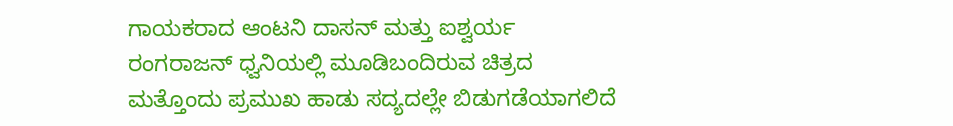ಗಾಯಕರಾದ ಆಂಟನಿ ದಾಸನ್ ಮತ್ತು ಐಶ್ವರ್ಯ ರಂಗರಾಜನ್ ಧ್ವನಿಯಲ್ಲಿ ಮೂಡಿಬಂದಿರುವ ಚಿತ್ರದ ಮತ್ತೊಂದು ಪ್ರಮುಖ ಹಾಡು ಸದ್ಯದಲ್ಲೇ ಬಿಡುಗಡೆಯಾಗಲಿದೆ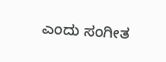ಎಂದು ಸಂಗೀತ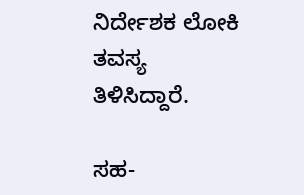ನಿರ್ದೇಶಕ ಲೋಕಿ ತವಸ್ಯ ತಿಳಿಸಿದ್ದಾರೆ.

ಸಹ-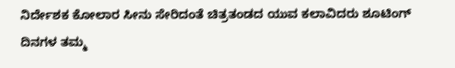ನಿರ್ದೇಶಕ ಕೋಲಾರ ಸೀನು ಸೇರಿದಂತೆ ಚಿತ್ರತಂಡದ ಯುವ ಕಲಾವಿದರು ಶೂಟಿಂಗ್ ದಿನಗಳ ತಮ್ಮ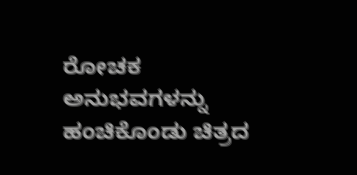ರೋಚಕ ಅನುಭವಗಳನ್ನು ಹಂಚಿಕೊಂಡು ಚಿತ್ರದ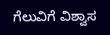ಗೆಲುವಿಗೆ ವಿಶ್ವಾಸ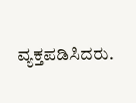ವ್ಯಕ್ತಪಡಿಸಿದರು.